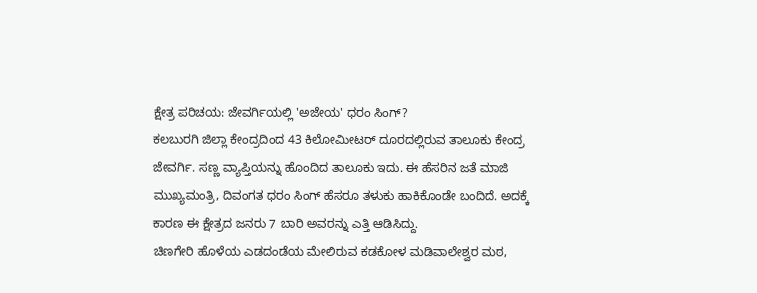ಕ್ಷೇತ್ರ ಪರಿಚಯ: ಜೇವರ್ಗಿಯಲ್ಲಿ 'ಅಜೇಯ' ಧರಂ ಸಿಂಗ್?
ಕಲಬುರಗಿ ಜಿಲ್ಲಾ ಕೇಂದ್ರದಿಂದ 43 ಕಿಲೋಮೀಟರ್ ದೂರದಲ್ಲಿರುವ ತಾಲೂಕು ಕೇಂದ್ರ ಜೇವರ್ಗಿ. ಸಣ್ಣ ವ್ಯಾಪ್ತಿಯನ್ನು ಹೊಂದಿದ ತಾಲೂಕು ಇದು. ಈ ಹೆಸರಿನ ಜತೆ ಮಾಜಿ ಮುಖ್ಯಮಂತ್ರಿ, ದಿವಂಗತ ಧರಂ ಸಿಂಗ್ ಹೆಸರೂ ತಳುಕು ಹಾಕಿಕೊಂಡೇ ಬಂದಿದೆ. ಅದಕ್ಕೆ ಕಾರಣ ಈ ಕ್ಷೇತ್ರದ ಜನರು 7 ಬಾರಿ ಅವರನ್ನು ಎತ್ತಿ ಆಡಿಸಿದ್ದು.
ಚಿಣಗೇರಿ ಹೊಳೆಯ ಎಡದಂಡೆಯ ಮೇಲಿರುವ ಕಡಕೋಳ ಮಡಿವಾಲೇಶ್ವರ ಮಠ,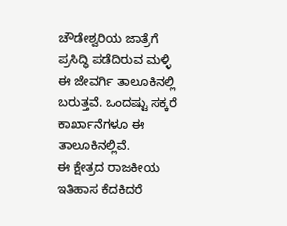ಚೌಡೇಶ್ವರಿಯ ಜಾತ್ರೆಗೆ ಪ್ರಸಿದ್ಧಿ ಪಡೆದಿರುವ ಮಳ್ಳಿ ಈ ಜೇವರ್ಗಿ ತಾಲೂಕಿನಲ್ಲಿ ಬರುತ್ತವೆ. ಒಂದಷ್ಟು ಸಕ್ಕರೆ ಕಾರ್ಖಾನೆಗಳೂ ಈ ತಾಲೂಕಿನಲ್ಲಿವೆ.
ಈ ಕ್ಷೇತ್ರದ ರಾಜಕೀಯ ಇತಿಹಾಸ ಕೆದಕಿದರೆ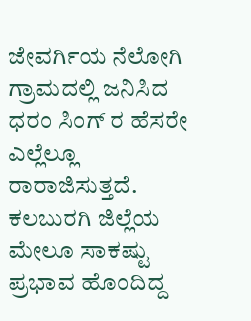ಜೇವರ್ಗಿಯ ನೆಲೋಗಿ ಗ್ರಾಮದಲ್ಲಿ ಜನಿಸಿದ ಧರಂ ಸಿಂಗ್ ರ ಹೆಸರೇ ಎಲ್ಲೆಲ್ಲೂ ರಾರಾಜಿಸುತ್ತದೆ. ಕಲಬುರಗಿ ಜಿಲ್ಲೆಯ ಮೇಲೂ ಸಾಕಷ್ಟು ಪ್ರಭಾವ ಹೊಂದಿದ್ದ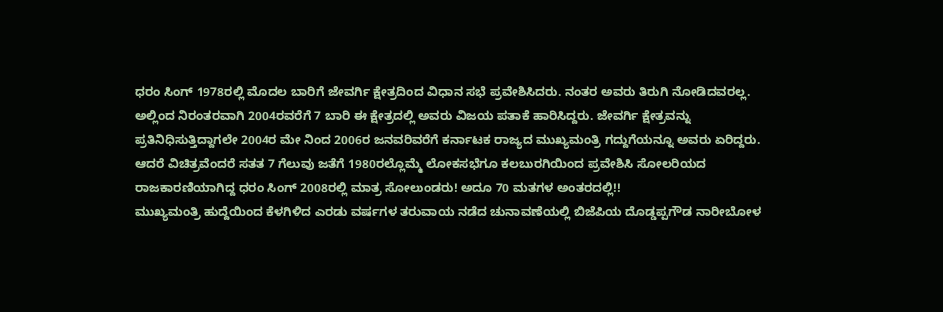ಧರಂ ಸಿಂಗ್ 1978ರಲ್ಲಿ ಮೊದಲ ಬಾರಿಗೆ ಜೇವರ್ಗಿ ಕ್ಷೇತ್ರದಿಂದ ವಿಧಾನ ಸಭೆ ಪ್ರವೇಶಿಸಿದರು. ನಂತರ ಅವರು ತಿರುಗಿ ನೋಡಿದವರಲ್ಲ.
ಅಲ್ಲಿಂದ ನಿರಂತರವಾಗಿ 2004ರವರೆಗೆ 7 ಬಾರಿ ಈ ಕ್ಷೇತ್ರದಲ್ಲಿ ಅವರು ವಿಜಯ ಪತಾಕೆ ಹಾರಿಸಿದ್ದರು. ಜೇವರ್ಗಿ ಕ್ಷೇತ್ರವನ್ನು ಪ್ರತಿನಿಧಿಸುತ್ತಿದ್ದಾಗಲೇ 2004ರ ಮೇ ನಿಂದ 2006ರ ಜನವರಿವರೆಗೆ ಕರ್ನಾಟಕ ರಾಜ್ಯದ ಮುಖ್ಯಮಂತ್ರಿ ಗದ್ದುಗೆಯನ್ನೂ ಅವರು ಏರಿದ್ದರು.
ಆದರೆ ವಿಚಿತ್ರವೆಂದರೆ ಸತತ 7 ಗೆಲುವು ಜತೆಗೆ 1980ರಲ್ಲೊಮ್ಮೆ ಲೋಕಸಭೆಗೂ ಕಲಬುರಗಿಯಿಂದ ಪ್ರವೇಶಿಸಿ ಸೋಲರಿಯದ ರಾಜಕಾರಣಿಯಾಗಿದ್ದ ಧರಂ ಸಿಂಗ್ 2008ರಲ್ಲಿ ಮಾತ್ರ ಸೋಲುಂಡರು! ಅದೂ 70 ಮತಗಳ ಅಂತರದಲ್ಲಿ!!
ಮುಖ್ಯಮಂತ್ರಿ ಹುದ್ದೆಯಿಂದ ಕೆಳಗಿಳಿದ ಎರಡು ವರ್ಷಗಳ ತರುವಾಯ ನಡೆದ ಚುನಾವಣೆಯಲ್ಲಿ ಬಿಜೆಪಿಯ ದೊಡ್ಡಪ್ಪಗೌಡ ನಾರೀಬೋಳ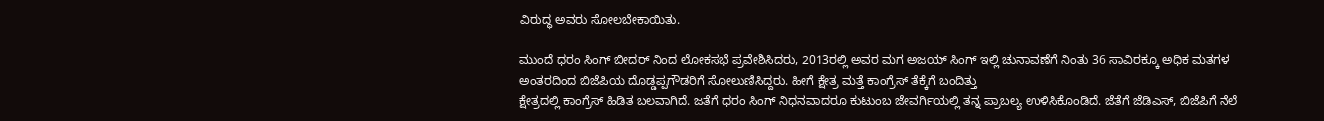ವಿರುದ್ಧ ಅವರು ಸೋಲಬೇಕಾಯಿತು.

ಮುಂದೆ ಧರಂ ಸಿಂಗ್ ಬೀದರ್ ನಿಂದ ಲೋಕಸಭೆ ಪ್ರವೇಶಿಸಿದರು, 2013ರಲ್ಲಿ ಅವರ ಮಗ ಅಜಯ್ ಸಿಂಗ್ ಇಲ್ಲಿ ಚುನಾವಣೆಗೆ ನಿಂತು 36 ಸಾವಿರಕ್ಕೂ ಅಧಿಕ ಮತಗಳ ಅಂತರದಿಂದ ಬಿಜೆಪಿಯ ದೊಡ್ಡಪ್ಪಗೌಡರಿಗೆ ಸೋಲುಣಿಸಿದ್ದರು. ಹೀಗೆ ಕ್ಷೇತ್ರ ಮತ್ತೆ ಕಾಂಗ್ರೆಸ್ ತೆಕ್ಕೆಗೆ ಬಂದಿತ್ತು
ಕ್ಷೇತ್ರದಲ್ಲಿ ಕಾಂಗ್ರೆಸ್ ಹಿಡಿತ ಬಲವಾಗಿದೆ. ಜತೆಗೆ ಧರಂ ಸಿಂಗ್ ನಿಧನವಾದರೂ ಕುಟುಂಬ ಜೇವರ್ಗಿಯಲ್ಲಿ ತನ್ನ ಪ್ರಾಬಲ್ಯ ಉಳಿಸಿಕೊಂಡಿದೆ. ಜೆತೆಗೆ ಜೆಡಿಎಸ್, ಬಿಜೆಪಿಗೆ ನೆಲೆ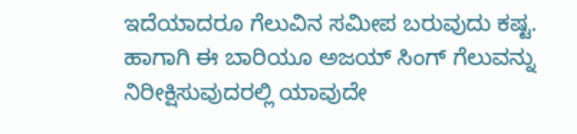ಇದೆಯಾದರೂ ಗೆಲುವಿನ ಸಮೀಪ ಬರುವುದು ಕಷ್ಟ. ಹಾಗಾಗಿ ಈ ಬಾರಿಯೂ ಅಜಯ್ ಸಿಂಗ್ ಗೆಲುವನ್ನು ನಿರೀಕ್ಷಿಸುವುದರಲ್ಲಿ ಯಾವುದೇ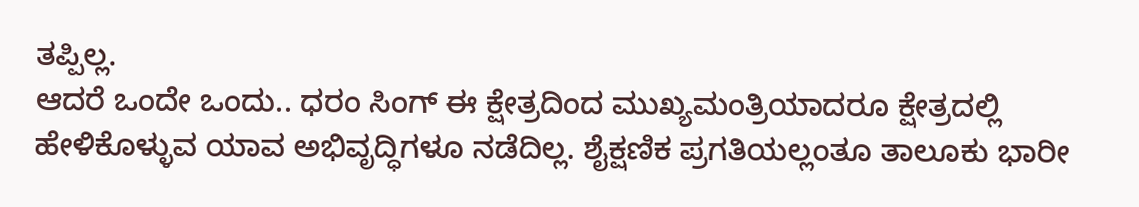ತಪ್ಪಿಲ್ಲ.
ಆದರೆ ಒಂದೇ ಒಂದು.. ಧರಂ ಸಿಂಗ್ ಈ ಕ್ಷೇತ್ರದಿಂದ ಮುಖ್ಯಮಂತ್ರಿಯಾದರೂ ಕ್ಷೇತ್ರದಲ್ಲಿ ಹೇಳಿಕೊಳ್ಳುವ ಯಾವ ಅಭಿವೃದ್ಧಿಗಳೂ ನಡೆದಿಲ್ಲ. ಶೈಕ್ಷಣಿಕ ಪ್ರಗತಿಯಲ್ಲಂತೂ ತಾಲೂಕು ಭಾರೀ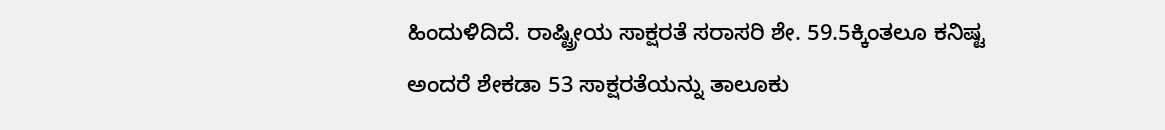ಹಿಂದುಳಿದಿದೆ. ರಾಷ್ಟ್ರೀಯ ಸಾಕ್ಷರತೆ ಸರಾಸರಿ ಶೇ. 59.5ಕ್ಕಿಂತಲೂ ಕನಿಷ್ಟ ಅಂದರೆ ಶೇಕಡಾ 53 ಸಾಕ್ಷರತೆಯನ್ನು ತಾಲೂಕು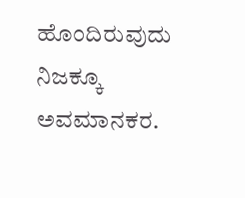ಹೊಂದಿರುವುದು ನಿಜಕ್ಕೂ ಅವಮಾನಕರ.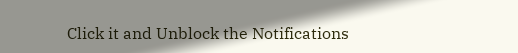Click it and Unblock the Notifications